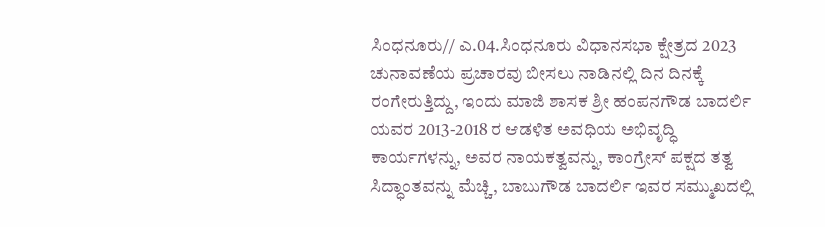ಸಿಂಧನೂರು// ಎ.04.ಸಿಂಧನೂರು ವಿಧಾನಸಭಾ ಕ್ಷೇತ್ರದ 2023 ಚುನಾವಣೆಯ ಪ್ರಚಾರವು ಬೀಸಲು ನಾಡಿನಲ್ಲಿ ದಿನ ದಿನಕ್ಕೆ ರಂಗೇರುತ್ತಿದ್ದು, ಇಂದು ಮಾಜಿ ಶಾಸಕ ಶ್ರೀ ಹಂಪನಗೌಡ ಬಾದರ್ಲಿ ಯವರ 2013-2018 ರ ಆಡಳಿತ ಅವಧಿಯ ಅಭಿವೃದ್ಧಿ ಕಾರ್ಯಗಳನ್ನು, ಅವರ ನಾಯಕತ್ವವನ್ನು, ಕಾಂಗ್ರೇಸ್ ಪಕ್ಷದ ತತ್ವ ಸಿದ್ಧಾಂತವನ್ನು ಮೆಚ್ಚಿ, ಬಾಬುಗೌಡ ಬಾದರ್ಲಿ ಇವರ ಸಮ್ಮುಖದಲ್ಲಿ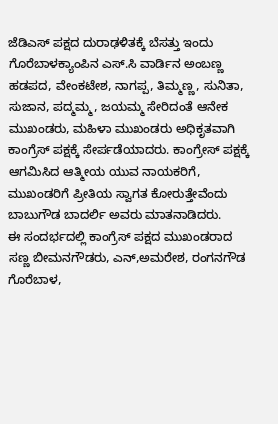ಜೆಡಿಎಸ್ ಪಕ್ಷದ ದುರಾಢಳಿತಕ್ಕೆ ಬೆಸತ್ತು ಇಂದು ಗೊರೆಬಾಳಕ್ಯಾಂಪಿನ ಎಸ್.ಸಿ ವಾರ್ಡಿನ ಅಂಬಣ್ಣ ಹಡಪದ, ವೇಂಕಟೇಶ, ನಾಗಪ್ಪ, ತಿಮ್ಮಣ್ಣ, ಸುನಿತಾ, ಸುಜಾನ, ಪದ್ಮಮ್ಮ, ಜಯಮ್ಮ ಸೇರಿದಂತೆ ಆನೇಕ ಮುಖಂಡರು, ಮಹಿಳಾ ಮುಖಂಡರು ಅಧಿಕೃತವಾಗಿ ಕಾಂಗ್ರೆಸ್ ಪಕ್ಷಕ್ಕೆ ಸೇರ್ಪಡೆಯಾದರು. ಕಾಂಗ್ರೇಸ್ ಪಕ್ಷಕ್ಕೆ ಆಗಮಿಸಿದ ಆತ್ಮೀಯ ಯುವ ನಾಯಕರಿಗೆ, ಮುಖಂಡರಿಗೆ ಪ್ರೀತಿಯ ಸ್ವಾಗತ ಕೋರುತ್ತೇವೆಂದು ಬಾಬುಗೌಡ ಬಾದರ್ಲಿ ಅವರು ಮಾತನಾಡಿದರು.
ಈ ಸಂದರ್ಭದಲ್ಲಿ ಕಾಂಗ್ರೆಸ್ ಪಕ್ಷದ ಮುಖಂಡರಾದ ಸಣ್ಣ ಬೀಮನಗೌಡರು, ಎನ್,ಅಮರೇಶ, ರಂಗನಗೌಡ ಗೊರೆಬಾಳ,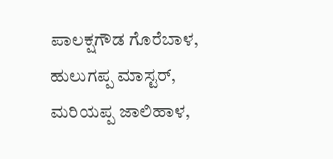ಪಾಲಕ್ಷಗೌಡ ಗೊರೆಬಾಳ, ಹುಲುಗಪ್ಪ ಮಾಸ್ಟರ್, ಮರಿಯಪ್ಪ ಜಾಲಿಹಾಳ,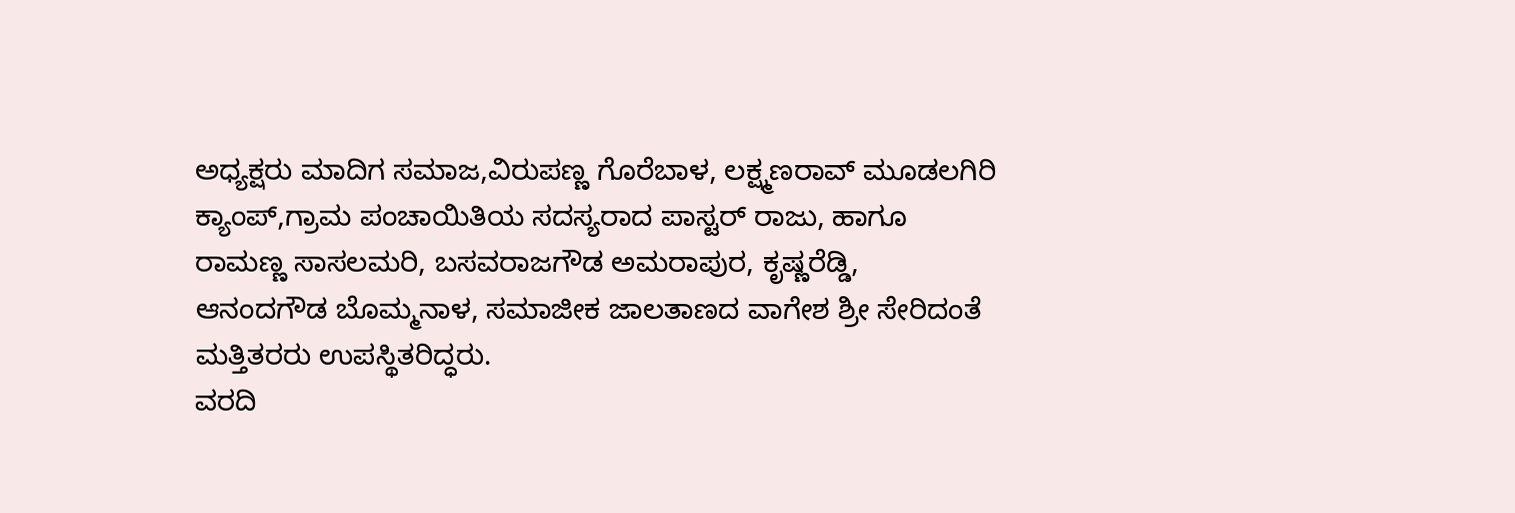ಅಧ್ಯಕ್ಷರು ಮಾದಿಗ ಸಮಾಜ,ವಿರುಪಣ್ಣ ಗೊರೆಬಾಳ, ಲಕ್ಷ್ಮಣರಾವ್ ಮೂಡಲಗಿರಿ ಕ್ಯಾಂಪ್,ಗ್ರಾಮ ಪಂಚಾಯಿತಿಯ ಸದಸ್ಯರಾದ ಪಾಸ್ಟರ್ ರಾಜು, ಹಾಗೂ ರಾಮಣ್ಣ ಸಾಸಲಮರಿ, ಬಸವರಾಜಗೌಡ ಅಮರಾಪುರ, ಕೃಷ್ಣರೆಡ್ಡಿ, ಆನಂದಗೌಡ ಬೊಮ್ಮನಾಳ, ಸಮಾಜೀಕ ಜಾಲತಾಣದ ವಾಗೇಶ ಶ್ರೀ ಸೇರಿದಂತೆ ಮತ್ತಿತರರು ಉಪಸ್ಥಿತರಿದ್ಧರು.
ವರದಿ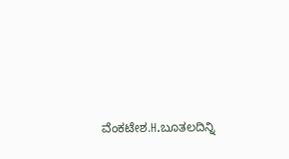ವೆಂಕಟೇಶ.H.ಬೂತಲದಿನ್ನಿ